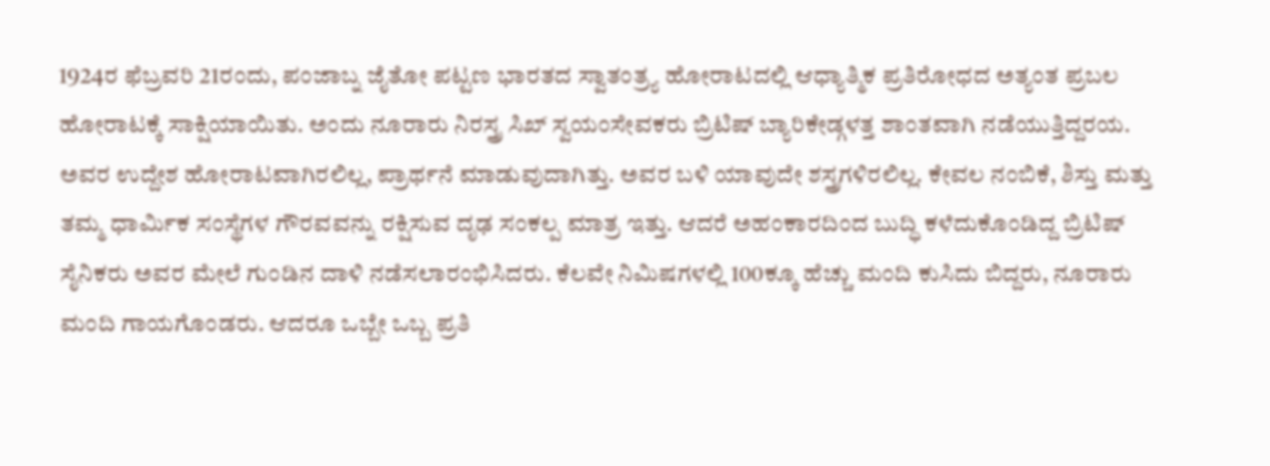1924ರ ಫೆಬ್ರವರಿ 21ರಂದು, ಪಂಜಾಬ್ನ ಜೈತೋ ಪಟ್ಟಣ ಭಾರತದ ಸ್ವಾತಂತ್ರ್ಯ ಹೋರಾಟದಲ್ಲಿ ಆಧ್ಯಾತ್ಮಿಕ ಪ್ರತಿರೋಧದ ಅತ್ಯಂತ ಪ್ರಬಲ ಹೋರಾಟಕ್ಕೆ ಸಾಕ್ಷಿಯಾಯಿತು. ಅಂದು ನೂರಾರು ನಿರಸ್ತ್ರ ಸಿಖ್ ಸ್ವಯಂಸೇವಕರು ಬ್ರಿಟಿಷ್ ಬ್ಯಾರಿಕೇಡ್ಗಳತ್ತ ಶಾಂತವಾಗಿ ನಡೆಯುತ್ತಿದ್ದರಯ. ಅವರ ಉದ್ದೇಶ ಹೋರಾಟವಾಗಿರಲಿಲ್ಲ, ಪ್ರಾರ್ಥನೆ ಮಾಡುವುದಾಗಿತ್ತು. ಅವರ ಬಳಿ ಯಾವುದೇ ಶಸ್ತ್ರಗಳಿರಲಿಲ್ಲ. ಕೇವಲ ನಂಬಿಕೆ, ಶಿಸ್ತು ಮತ್ತು ತಮ್ಮ ಧಾರ್ಮಿಕ ಸಂಸ್ಥೆಗಳ ಗೌರವವನ್ನು ರಕ್ಷಿಸುವ ದೃಢ ಸಂಕಲ್ಪ ಮಾತ್ರ ಇತ್ತು. ಆದರೆ ಅಹಂಕಾರದಿಂದ ಬುದ್ಧಿ ಕಳೆದುಕೊಂಡಿದ್ದ ಬ್ರಿಟಿಷ್ ಸೈನಿಕರು ಅವರ ಮೇಲೆ ಗುಂಡಿನ ದಾಳಿ ನಡೆಸಲಾರಂಭಿಸಿದರು. ಕೆಲವೇ ನಿಮಿಷಗಳಲ್ಲಿ 100ಕ್ಕೂ ಹೆಚ್ಚು ಮಂದಿ ಕುಸಿದು ಬಿದ್ದರು, ನೂರಾರು ಮಂದಿ ಗಾಯಗೊಂಡರು. ಆದರೂ ಒಬ್ಬೇ ಒಬ್ಬ ಪ್ರತಿ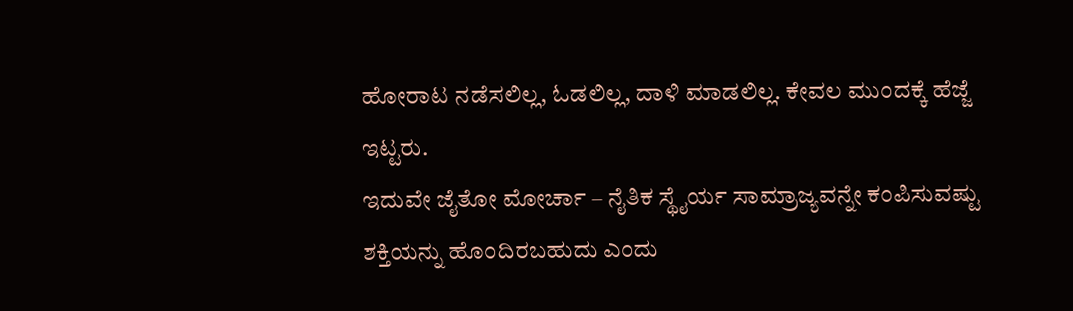ಹೋರಾಟ ನಡೆಸಲಿಲ್ಲ, ಓಡಲಿಲ್ಲ, ದಾಳಿ ಮಾಡಲಿಲ್ಲ. ಕೇವಲ ಮುಂದಕ್ಕೆ ಹೆಜ್ಜೆ ಇಟ್ಟರು.
ಇದುವೇ ಜೈತೋ ಮೋರ್ಚಾ – ನೈತಿಕ ಸ್ಥೈರ್ಯ ಸಾಮ್ರಾಜ್ಯವನ್ನೇ ಕಂಪಿಸುವಷ್ಟು ಶಕ್ತಿಯನ್ನು ಹೊಂದಿರಬಹುದು ಎಂದು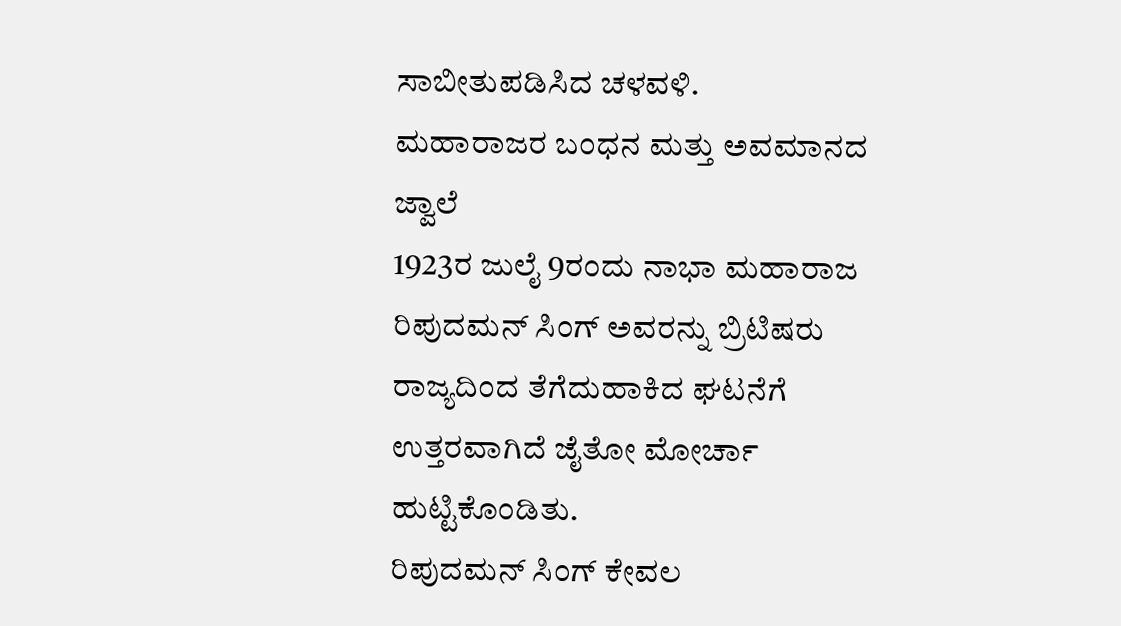ಸಾಬೀತುಪಡಿಸಿದ ಚಳವಳಿ.
ಮಹಾರಾಜರ ಬಂಧನ ಮತ್ತು ಅವಮಾನದ ಜ್ವಾಲೆ
1923ರ ಜುಲೈ 9ರಂದು ನಾಭಾ ಮಹಾರಾಜ ರಿಪುದಮನ್ ಸಿಂಗ್ ಅವರನ್ನು ಬ್ರಿಟಿಷರು ರಾಜ್ಯದಿಂದ ತೆಗೆದುಹಾಕಿದ ಘಟನೆಗೆ ಉತ್ತರವಾಗಿದೆ ಜೈತೋ ಮೋರ್ಚಾ ಹುಟ್ಟಿಕೊಂಡಿತು.
ರಿಪುದಮನ್ ಸಿಂಗ್ ಕೇವಲ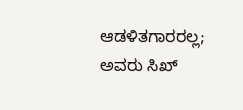ಆಡಳಿತಗಾರರಲ್ಲ; ಅವರು ಸಿಖ್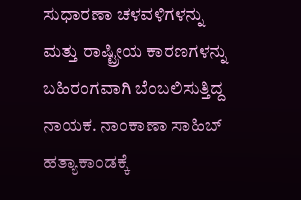ಸುಧಾರಣಾ ಚಳವಳಿಗಳನ್ನು ಮತ್ತು ರಾಷ್ಟ್ರೀಯ ಕಾರಣಗಳನ್ನು ಬಹಿರಂಗವಾಗಿ ಬೆಂಬಲಿಸುತ್ತಿದ್ದ ನಾಯಕ. ನಾಂಕಾಣಾ ಸಾಹಿಬ್ ಹತ್ಯಾಕಾಂಡಕ್ಕೆ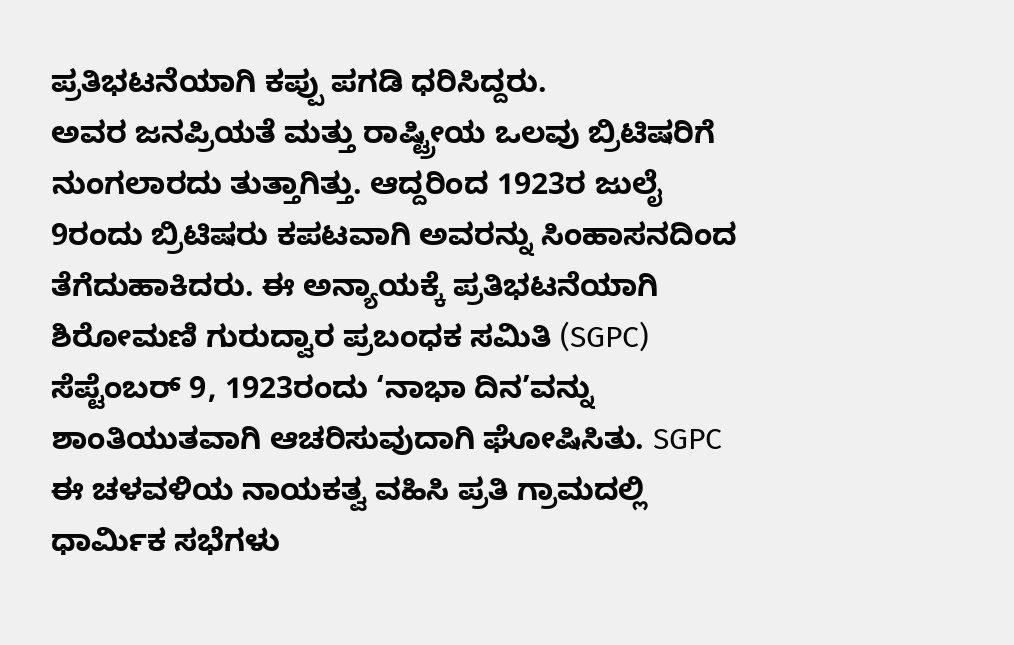ಪ್ರತಿಭಟನೆಯಾಗಿ ಕಪ್ಪು ಪಗಡಿ ಧರಿಸಿದ್ದರು.
ಅವರ ಜನಪ್ರಿಯತೆ ಮತ್ತು ರಾಷ್ಟ್ರೀಯ ಒಲವು ಬ್ರಿಟಿಷರಿಗೆ ನುಂಗಲಾರದು ತುತ್ತಾಗಿತ್ತು. ಆದ್ದರಿಂದ 1923ರ ಜುಲೈ 9ರಂದು ಬ್ರಿಟಿಷರು ಕಪಟವಾಗಿ ಅವರನ್ನು ಸಿಂಹಾಸನದಿಂದ ತೆಗೆದುಹಾಕಿದರು. ಈ ಅನ್ಯಾಯಕ್ಕೆ ಪ್ರತಿಭಟನೆಯಾಗಿ ಶಿರೋಮಣಿ ಗುರುದ್ವಾರ ಪ್ರಬಂಧಕ ಸಮಿತಿ (SGPC) ಸೆಪ್ಟೆಂಬರ್ 9, 1923ರಂದು ‘ನಾಭಾ ದಿನ’ವನ್ನು ಶಾಂತಿಯುತವಾಗಿ ಆಚರಿಸುವುದಾಗಿ ಘೋಷಿಸಿತು. SGPC ಈ ಚಳವಳಿಯ ನಾಯಕತ್ವ ವಹಿಸಿ ಪ್ರತಿ ಗ್ರಾಮದಲ್ಲಿ ಧಾರ್ಮಿಕ ಸಭೆಗಳು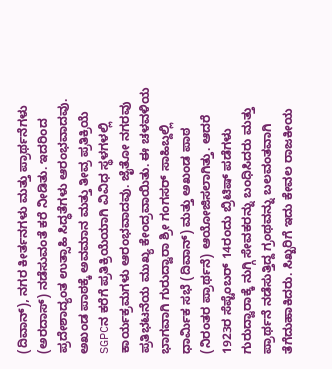(ದಿವಾನ್), ನಗರ ಕೀರ್ತನಗಳು ಮತ್ತು ಪ್ರಾರ್ಥನೆಗಳು (ಅರದಾಸ್) ನಡೆಸುವಂತೆ ಕರೆ ನೀಡಿತು. ಇದರಿಂದ ಪ್ರದೇಶಾದ್ಯಂತ ಉತ್ಸಾಹಿ ಸಿದ್ಧತೆಗಳು ಆರಂಭವಾದವು.
ಅಖಂಡ ಪಾಠಕ್ಕೆ ಅವಮಾನ ಮತ್ತು ತೀವ್ರ ಪ್ರತಿಕ್ರಿಯೆ
SGPCನ ಕರೆಗೆ ಪ್ರತಿಕ್ರಿಯೆಯಾಗಿ ವಿವಿಧ ಸ್ಥಳಗಳಲ್ಲಿ ಕಾರ್ಯಕ್ರಮಗಳು ಆರಂಭವಾದವು. ಜೈತೋ ನಗರವು ಪ್ರತಿಭಟನೆಯ ಮುಖ್ಯ ಕೇಂದ್ರವಾಯಿತು. ಈ ಚಳವಳಿಯ ಭಾಗವಾಗಿ ಗುರುದ್ವಾರಾ ಶ್ರೀ ಗಂಗಸರ್ ಸಾಹಿಬ್ದಲ್ಲಿ ಧಾರ್ಮಿಕ ಸಭೆ (ದಿವಾನ್) ಮತ್ತು ಅಖಂಡ ಪಾಠ (ನಿರಂತರ ಪ್ರಾರ್ಥನೆ) ಆಯೋಜಿಸಲಾಗಿತ್ತು. ಆದರೆ 1923ರ ಸೆಪ್ಟೆಂಬರ್ 14ರಂದು ಬ್ರಿಟಿಷ್ ಪಡೆಗಳು ಗುರುದ್ವಾರಾಕ್ಕೆ ನುಗ್ಗಿ ಸೇವಕರನ್ನು ಬಂಧಿಸಿದರು ಮತ್ತು ಪ್ರಾರ್ಥನೆ ನಡೆಸುತ್ತಿದ್ದ ಗ್ರಂಥವನ್ನು ಬಲವಂತವಾಗಿ ತೆಗೆದುಹಾಕಿದರು. ಸಿಖ್ಖರಿಗೆ ಇದು ಕೇವಲ ರಾಜಕೀಯ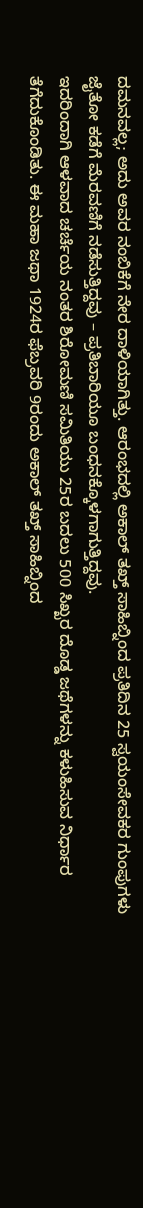ದಮನವಲ್ಲ; ಅದು ಅವರ ನಂಬಿಕೆಗೆ ನೇರ ದಾಳಿಯಾಗಿತ್ತು. ಆರಂಭದಲ್ಲಿ ಅಕಾಲ್ ತಖ್ತ್ ಸಾಹಿಬ್ನಿಂದ ಪ್ರತಿದಿನ 25 ಸ್ವಯಂಸೇವಕರ ಗುಂಪುಗಳು ಜೈತೋ ಕಡೆಗೆ ಮೆರವಣಿಗೆ ನಡೆಸುತ್ತಿದ್ದವು – ಪ್ರತಿಬಾರಿಯೂ ಬಂಧನಕ್ಕೊಳಗಾಗುತ್ತಿದ್ದವು.
ಇದರಿಂದಾಗಿ ಆಳವಾದ ಚರ್ಚೆಯ ನಂತರ ಶಿರೋಮಣಿ ಸಮಿತಿಯು 25ರ ಬದಲು 500 ಸಿಖ್ಖರ ದೊಡ್ಡ ಜಥೆಗಳನ್ನು ಕಳುಹಿಸುವ ನಿರ್ಧಾರ ತೆಗೆದುಕೊಂಡಿತು. ಈ ಮಹಾ ಜಥಾ 1924ರ ಫೆಬ್ರವರಿ 9ರಂದು ಅಕಾಲ್ ತಖ್ತ್ ಸಾಹಿಬ್ನಿಂದ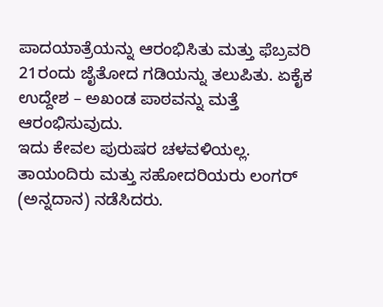ಪಾದಯಾತ್ರೆಯನ್ನು ಆರಂಭಿಸಿತು ಮತ್ತು ಫೆಬ್ರವರಿ 21ರಂದು ಜೈತೋದ ಗಡಿಯನ್ನು ತಲುಪಿತು. ಏಕೈಕ ಉದ್ದೇಶ – ಅಖಂಡ ಪಾಠವನ್ನು ಮತ್ತೆ ಆರಂಭಿಸುವುದು.
ಇದು ಕೇವಲ ಪುರುಷರ ಚಳವಳಿಯಲ್ಲ. ತಾಯಂದಿರು ಮತ್ತು ಸಹೋದರಿಯರು ಲಂಗರ್ (ಅನ್ನದಾನ) ನಡೆಸಿದರು.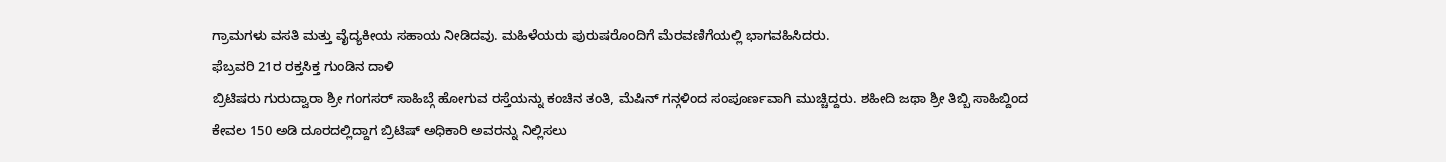ಗ್ರಾಮಗಳು ವಸತಿ ಮತ್ತು ವೈದ್ಯಕೀಯ ಸಹಾಯ ನೀಡಿದವು. ಮಹಿಳೆಯರು ಪುರುಷರೊಂದಿಗೆ ಮೆರವಣಿಗೆಯಲ್ಲಿ ಭಾಗವಹಿಸಿದರು.
ಫೆಬ್ರವರಿ 21ರ ರಕ್ತಸಿಕ್ತ ಗುಂಡಿನ ದಾಳಿ
ಬ್ರಿಟಿಷರು ಗುರುದ್ವಾರಾ ಶ್ರೀ ಗಂಗಸರ್ ಸಾಹಿಬ್ಗೆ ಹೋಗುವ ರಸ್ತೆಯನ್ನು ಕಂಚಿನ ತಂತಿ, ಮೆಷಿನ್ ಗನ್ಗಳಿಂದ ಸಂಪೂರ್ಣವಾಗಿ ಮುಚ್ಚಿದ್ದರು. ಶಹೀದಿ ಜಥಾ ಶ್ರೀ ತಿಬ್ಬಿ ಸಾಹಿಬ್ದಿಂದ ಕೇವಲ 150 ಅಡಿ ದೂರದಲ್ಲಿದ್ದಾಗ ಬ್ರಿಟಿಷ್ ಅಧಿಕಾರಿ ಅವರನ್ನು ನಿಲ್ಲಿಸಲು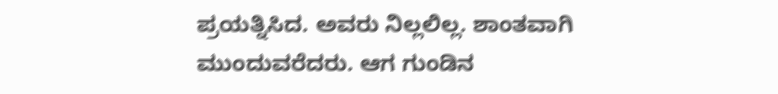ಪ್ರಯತ್ನಿಸಿದ. ಅವರು ನಿಲ್ಲಲಿಲ್ಲ. ಶಾಂತವಾಗಿ ಮುಂದುವರೆದರು. ಆಗ ಗುಂಡಿನ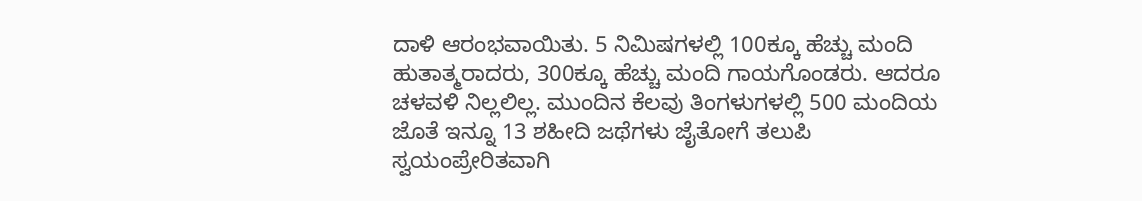ದಾಳಿ ಆರಂಭವಾಯಿತು. 5 ನಿಮಿಷಗಳಲ್ಲಿ 100ಕ್ಕೂ ಹೆಚ್ಚು ಮಂದಿ ಹುತಾತ್ಮರಾದರು, 300ಕ್ಕೂ ಹೆಚ್ಚು ಮಂದಿ ಗಾಯಗೊಂಡರು. ಆದರೂ ಚಳವಳಿ ನಿಲ್ಲಲಿಲ್ಲ. ಮುಂದಿನ ಕೆಲವು ತಿಂಗಳುಗಳಲ್ಲಿ 500 ಮಂದಿಯ ಜೊತೆ ಇನ್ನೂ 13 ಶಹೀದಿ ಜಥೆಗಳು ಜೈತೋಗೆ ತಲುಪಿ ಸ್ವಯಂಪ್ರೇರಿತವಾಗಿ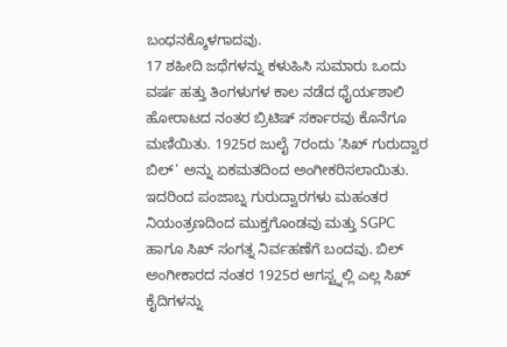ಬಂಧನಕ್ಕೊಳಗಾದವು.
17 ಶಹೀದಿ ಜಥೆಗಳನ್ನು ಕಳುಹಿಸಿ ಸುಮಾರು ಒಂದು ವರ್ಷ ಹತ್ತು ತಿಂಗಳುಗಳ ಕಾಲ ನಡೆದ ಧೈರ್ಯಶಾಲಿ ಹೋರಾಟದ ನಂತರ ಬ್ರಿಟಿಷ್ ಸರ್ಕಾರವು ಕೊನೆಗೂ ಮಣಿಯಿತು. 1925ರ ಜುಲೈ 7ರಂದು ‘ಸಿಖ್ ಗುರುದ್ವಾರ ಬಿಲ್’ ಅನ್ನು ಏಕಮತದಿಂದ ಅಂಗೀಕರಿಸಲಾಯಿತು. ಇದರಿಂದ ಪಂಜಾಬ್ನ ಗುರುದ್ವಾರಗಳು ಮಹಂತರ ನಿಯಂತ್ರಣದಿಂದ ಮುಕ್ತಗೊಂಡವು ಮತ್ತು SGPC ಹಾಗೂ ಸಿಖ್ ಸಂಗತ್ನ ನಿರ್ವಹಣೆಗೆ ಬಂದವು. ಬಿಲ್ ಅಂಗೀಕಾರದ ನಂತರ 1925ರ ಆಗಸ್ಟ್ನಲ್ಲಿ ಎಲ್ಲ ಸಿಖ್ ಕೈದಿಗಳನ್ನು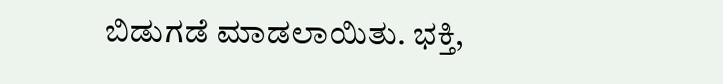ಬಿಡುಗಡೆ ಮಾಡಲಾಯಿತು. ಭಕ್ತಿ,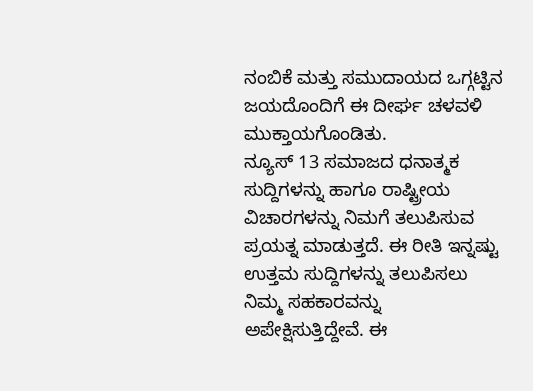ನಂಬಿಕೆ ಮತ್ತು ಸಮುದಾಯದ ಒಗ್ಗಟ್ಟಿನ ಜಯದೊಂದಿಗೆ ಈ ದೀರ್ಘ ಚಳವಳಿ ಮುಕ್ತಾಯಗೊಂಡಿತು.
ನ್ಯೂಸ್ 13 ಸಮಾಜದ ಧನಾತ್ಮಕ ಸುದ್ದಿಗಳನ್ನು ಹಾಗೂ ರಾಷ್ಟ್ರೀಯ ವಿಚಾರಗಳನ್ನು ನಿಮಗೆ ತಲುಪಿಸುವ ಪ್ರಯತ್ನ ಮಾಡುತ್ತದೆ. ಈ ರೀತಿ ಇನ್ನಷ್ಟು ಉತ್ತಮ ಸುದ್ದಿಗಳನ್ನು ತಲುಪಿಸಲು ನಿಮ್ಮ ಸಹಕಾರವನ್ನು ಅಪೇಕ್ಷಿಸುತ್ತಿದ್ದೇವೆ. ಈ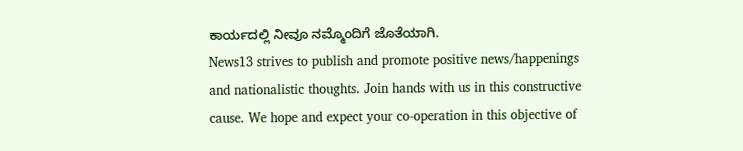ಕಾರ್ಯದಲ್ಲಿ ನೀವೂ ನಮ್ಮೊಂದಿಗೆ ಜೊತೆಯಾಗಿ.
News13 strives to publish and promote positive news/happenings and nationalistic thoughts. Join hands with us in this constructive cause. We hope and expect your co-operation in this objective of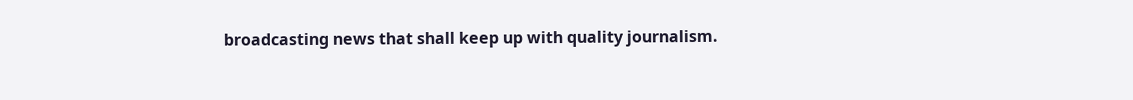broadcasting news that shall keep up with quality journalism.